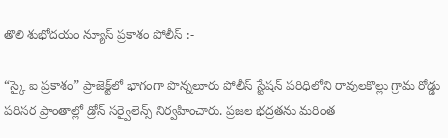తొలి శుభోదయం న్యూస్ ప్రకాశం పోలీస్ :-

“స్కై ఐ ప్రకాశం” ప్రాజెక్ట్‌లో భాగంగా పొన్నలూరు పోలీస్ స్టేషన్ పరిధిలోని రావులకొల్లు గ్రామ రోడ్డు పరిసర ప్రాంతాల్లో డ్రోన్ సర్వైలెన్స్ నిర్వహించారు. ప్రజల భద్రతను మరింత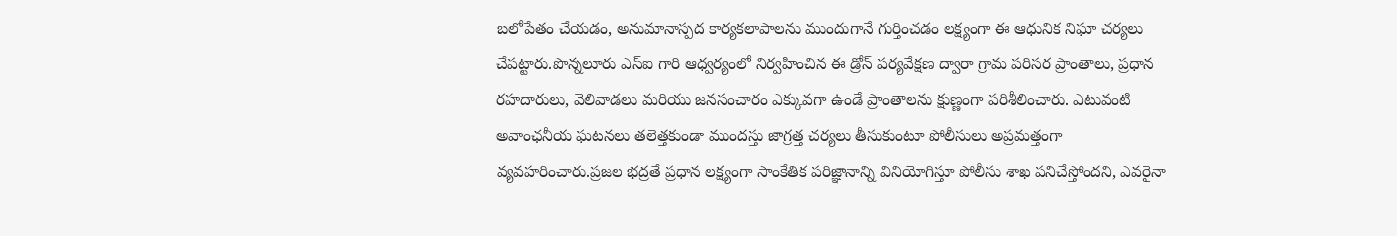బలోపేతం చేయడం, అనుమానాస్పద కార్యకలాపాలను ముందుగానే గుర్తించడం లక్ష్యంగా ఈ ఆధునిక నిఘా చర్యలు చేపట్టారు.పొన్నలూరు ఎస్‌ఐ గారి ఆధ్వర్యంలో నిర్వహించిన ఈ డ్రోన్ పర్యవేక్షణ ద్వారా గ్రామ పరిసర ప్రాంతాలు, ప్రధాన రహదారులు, వెలివాడలు మరియు జనసంచారం ఎక్కువగా ఉండే ప్రాంతాలను క్షుణ్ణంగా పరిశీలించారు. ఎటువంటి అవాంఛనీయ ఘటనలు తలెత్తకుండా ముందస్తు జాగ్రత్త చర్యలు తీసుకుంటూ పోలీసులు అప్రమత్తంగా వ్యవహరించారు.ప్రజల భద్రతే ప్రధాన లక్ష్యంగా సాంకేతిక పరిజ్ఞానాన్ని వినియోగిస్తూ పోలీసు శాఖ పనిచేస్తోందని, ఎవరైనా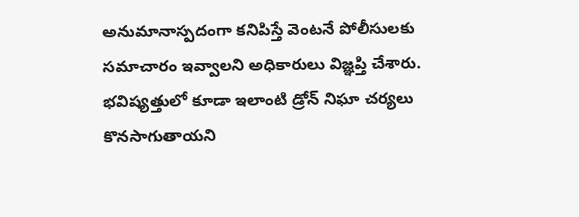అనుమానాస్పదంగా కనిపిస్తే వెంటనే పోలీసులకు సమాచారం ఇవ్వాలని అధికారులు విజ్ఞప్తి చేశారు. భవిష్యత్తులో కూడా ఇలాంటి డ్రోన్ నిఘా చర్యలు కొనసాగుతాయని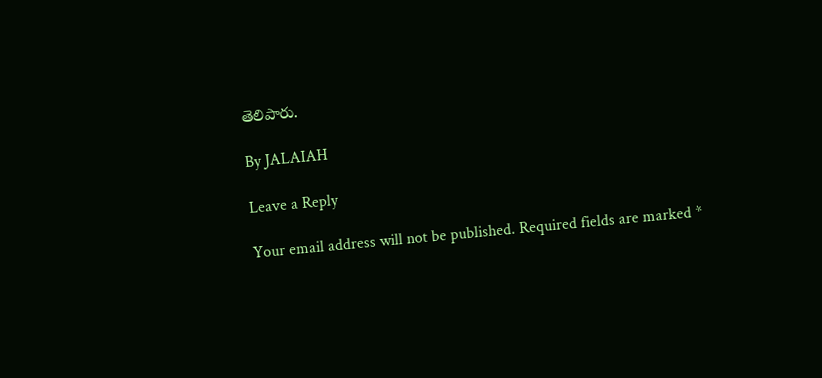తెలిపారు.

By JALAIAH

Leave a Reply

Your email address will not be published. Required fields are marked *